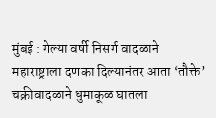मुंबई : गेल्या वर्षी निसर्ग वादळाने महाराष्ट्राला दणका दिल्यानंतर आता ‘तौक्ते’ चक्रीवादळाने धुमाकूळ घातला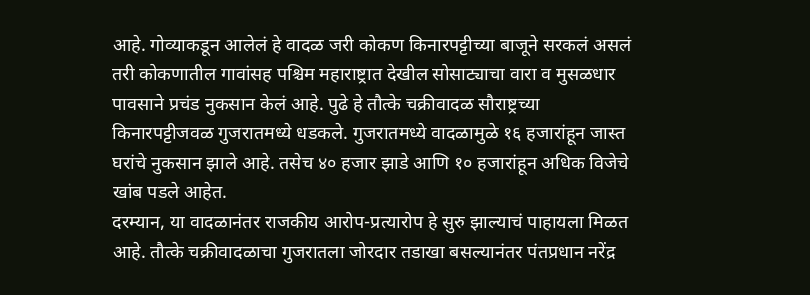आहे. गोव्याकडून आलेलं हे वादळ जरी कोकण किनारपट्टीच्या बाजूने सरकलं असलं तरी कोकणातील गावांसह पश्चिम महाराष्ट्रात देखील सोसाट्याचा वारा व मुसळधार पावसाने प्रचंड नुकसान केलं आहे. पुढे हे तौत्के चक्रीवादळ सौराष्ट्रच्या किनारपट्टीजवळ गुजरातमध्ये धडकले. गुजरातमध्ये वादळामुळे १६ हजारांहून जास्त घरांचे नुकसान झाले आहे. तसेच ४० हजार झाडे आणि १० हजारांहून अधिक विजेचे खांब पडले आहेत.
दरम्यान, या वादळानंतर राजकीय आरोप-प्रत्यारोप हे सुरु झाल्याचं पाहायला मिळत आहे. तौत्के चक्रीवादळाचा गुजरातला जोरदार तडाखा बसल्यानंतर पंतप्रधान नरेंद्र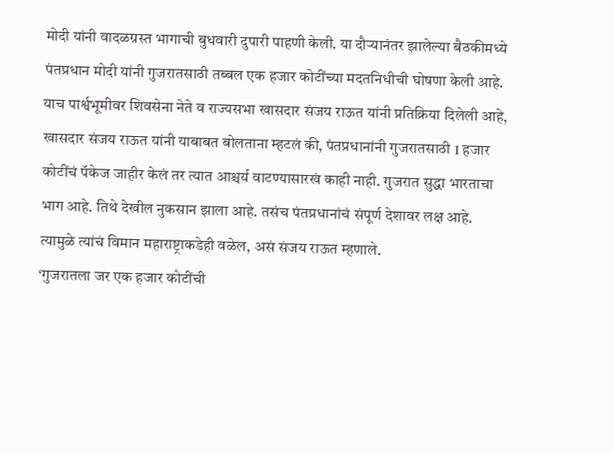मोदी यांनी वादळग्रस्त भागाची बुधवारी दुपारी पाहणी केली. या दौऱ्यानंतर झालेल्या बैठकीमध्ये पंतप्रधान मोदी यांनी गुजरातसाठी तब्बल एक हजार कोटींच्या मदतनिधीची घोषणा केली आहे.
याच पार्श्वभूमीवर शिवसेना नेते व राज्यसभा खासदार संजय राऊत यांनी प्रतिक्रिया दिलेली आहे, खासदार संजय राऊत यांनी याबाबत बोलताना म्हटलं की, पंतप्रधानांनी गुजरातसाठी 1 हजार कोटींचं पॅकेज जाहीर केलं तर त्यात आश्चर्य वाटण्यासारखं काही नाही. गुजरात सुद्धा भारताचा भाग आहे. तिथे देखील नुकसान झाला आहे. तसंच पंतप्रधानांचं संपूर्ण देशावर लक्ष आहे. त्यामुळे त्यांचं विमान महाराष्ट्राकडेही वळेल, असं संजय राऊत म्हणाले.
‘गुजरातला जर एक हजार कोटींची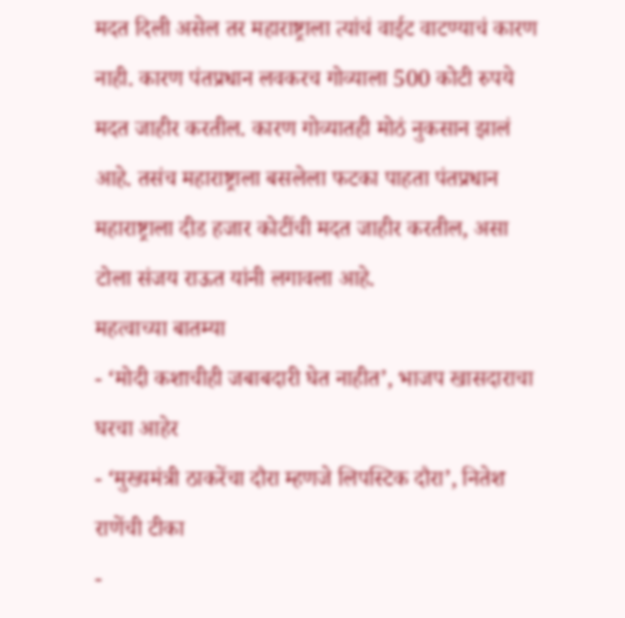मदत दिली असेल तर महाराष्ट्राला त्यांचं वाईट वाटण्याचं कारण नाही. कारण पंतप्रधान लवकरच गोव्याला 500 कोटी रुपये मदत जाहीर करतील. कारण गोव्यातही मोठं नुकसान झालं आहे. तसंच महाराष्ट्राला बसलेला फटका पाहता पंतप्रधान महाराष्ट्राला दीड हजार कोटींची मदत जाहीर करतील, असा टोला संजय राऊत यांनी लगावला आहे.
महत्वाच्या बातम्या
- ‘मोदी कशाचीही जबाबदारी घेत नाहीत’, भाजप खासदाराचा घरचा आहेर
- ‘मुख्यमंत्री ठाकरेंचा दौरा म्हणजे लिपस्टिक दौरा’, नितेश राणेंची टीका
-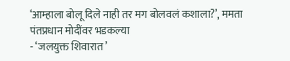‘आम्हाला बोलू दिले नाही तर मग बोलवलं कशाला?’, ममता पंतप्रधान मोदींवर भडकल्या
- ‘जलयुक्त शिवारात’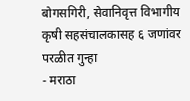बोगसगिरी, सेवानिवृत्त विभागीय कृषी सहसंचालकासह ६ जणांवर परळीत गुन्हा
- मराठा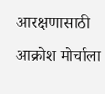आरक्षणासाठी आक्रोश मोर्चाला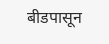बीडपासून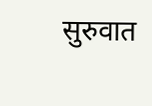सुरुवात